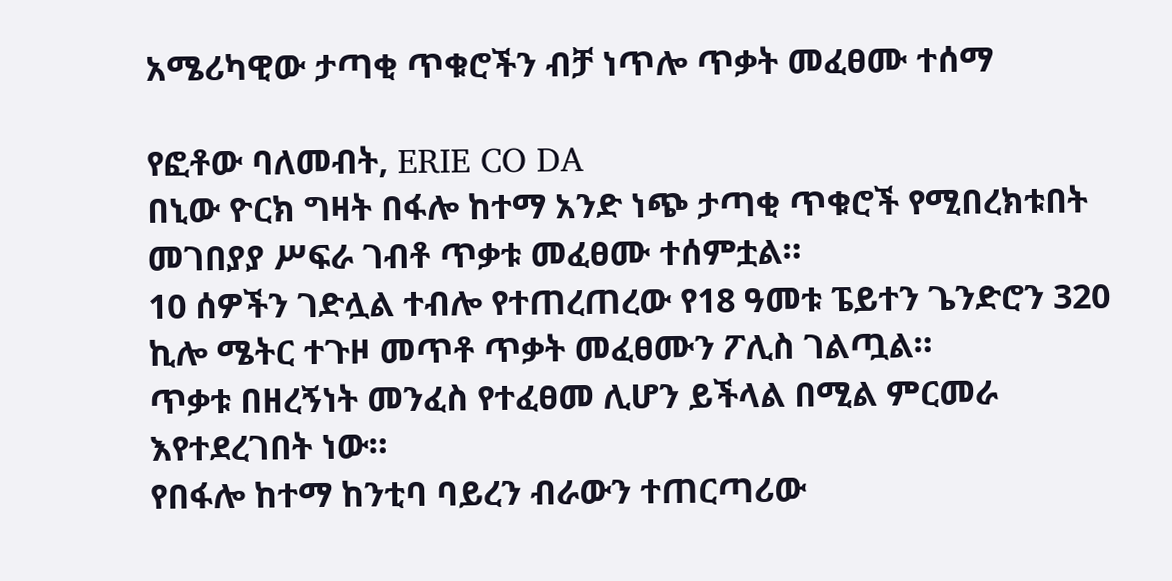አሜሪካዊው ታጣቂ ጥቁሮችን ብቻ ነጥሎ ጥቃት መፈፀሙ ተሰማ

የፎቶው ባለመብት, ERIE CO DA
በኒው ዮርክ ግዛት በፋሎ ከተማ አንድ ነጭ ታጣቂ ጥቁሮች የሚበረክቱበት መገበያያ ሥፍራ ገብቶ ጥቃቱ መፈፀሙ ተሰምቷል።
10 ሰዎችን ገድሏል ተብሎ የተጠረጠረው የ18 ዓመቱ ፔይተን ጌንድሮን 320 ኪሎ ሜትር ተጉዞ መጥቶ ጥቃት መፈፀሙን ፖሊስ ገልጧል።
ጥቃቱ በዘረኝነት መንፈስ የተፈፀመ ሊሆን ይችላል በሚል ምርመራ እየተደረገበት ነው።
የበፋሎ ከተማ ከንቲባ ባይረን ብራውን ተጠርጣሪው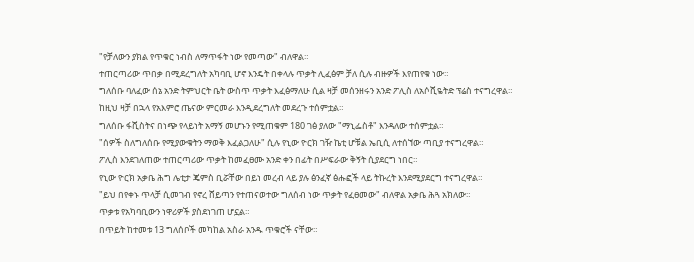"የቻለውን ያክል የጥቁር ነብስ ለማጥፋት ነው የመጣው" ብለዋል።
ተጠርጣሪው ጥበቃ በሚደረግለት አካባቢ ሆኖ እንዴት በቀላሉ ጥቃት ሊፈፅም ቻለ ሲሉ ብዙዎች እየጠየቁ ነው።
ግለሰቡ ባለፈው ሰኔ አንድ ትምህርት ቤት ውስጥ ጥቃት እፈፅማለሁ ሲል ዛቻ መሰንዘሩን አንድ ፖሊስ ለአሶሺዬትድ ፕሬስ ተናግረዋል።
ከዚህ ዛቻ በኋላ የአእምሮ ጤናው ምርመራ እንዲደረግለት መደረጉ ተሰምቷል።
ግለሰቡ ፋሺስትና በነጭ የላይነት አማኝ መሆኑን የሚጠቁም 180 ገፅ ያለው "ማኒፌስቶ" እንዳለው ተሰምቷል።
"ሰዎች ስለግለሰቡ የሚያውቁትን ማወቅ እፈልጋለሁ" ሲሉ የኒው ዮርክ ገዥ ኬቲ ሆቹል ኤቢሲ ለተሰኘው ጣቢያ ተናግረዋል።
ፖሊስ እንደገለጠው ተጠርጣሪው ጥቃት ከመፈፀሙ አንድ ቀን በፊት በሥፍራው ቅኝት ሲያደርግ ነበር።
የኒው ዮርክ አቃቤ ሕግ ሌቲታ ጄምስ ቢሯቸው በይነ መረብ ላይ ያሉ ፅንፈኛ ፅሑፎች ላይ ትኩረት እንደሚያደርግ ተናግረዋል።
"ይህ በየቀኑ ጥላቻ ሲመገብ የኖረ ሸይጣን የተጠናወተው ግለሰብ ነው ጥቃት የፈፀመው" ብለዋል አቃቤ ሕጓ አክለው።
ጥቃቱ የአካባቢውን ነዋሪዎች ያስደነገጠ ሆኗል።
በጥይት ከተመቱ 13 ግለሰቦች መካከል አስራ አንዱ ጥቁሮች ናቸው።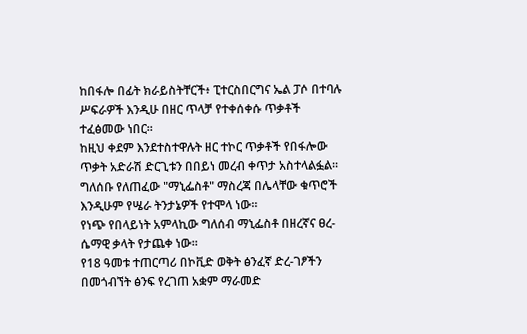ከበፋሎ በፊት ክራይስትቸርች፥ ፒተርስበርግና ኤል ፓሶ በተባሉ ሥፍራዎች እንዲሁ በዘር ጥላቻ የተቀሰቀሱ ጥቃቶች ተፈፅመው ነበር።
ከዚህ ቀደም እንደተስተዋሉት ዘር ተኮር ጥቃቶች የበፋሎው ጥቃት አድራሽ ድርጊቱን በበይነ መረብ ቀጥታ አስተላልፏል።
ግለሰቡ የለጠፈው "ማኒፌስቶ" ማስረጃ በሌላቸው ቁጥሮች እንዲሁም የሤራ ትንታኔዎች የተሞላ ነው።
የነጭ የበላይነት አምላኪው ግለሰብ ማኒፌስቶ በዘረኛና ፀረ-ሴማዊ ቃላት የታጨቀ ነው።
የ18 ዓመቱ ተጠርጣሪ በኮቪድ ወቅት ፅንፈኛ ድረ-ገፆችን በመጎብኘት ፅንፍ የረገጠ አቋም ማራመድ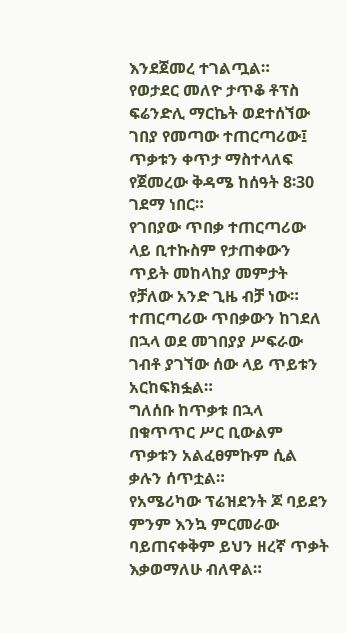እንደጀመረ ተገልጧል።
የወታደር መለዮ ታጥቆ ቶፕስ ፍሬንድሊ ማርኬት ወደተሰኘው ገበያ የመጣው ተጠርጣሪው፤ ጥቃቱን ቀጥታ ማስተላለፍ የጀመረው ቅዳሜ ከሰዓት 8፡30 ገደማ ነበር።
የገበያው ጥበቃ ተጠርጣሪው ላይ ቢተኩስም የታጠቀውን ጥይት መከላከያ መምታት የቻለው አንድ ጊዜ ብቻ ነው።
ተጠርጣሪው ጥበቃውን ከገደለ በኋላ ወደ መገበያያ ሥፍራው ገብቶ ያገኘው ሰው ላይ ጥይቱን አርከፍክፏል።
ግለሰቡ ከጥቃቱ በኋላ በቁጥጥር ሥር ቢውልም ጥቃቱን አልፈፀምኩም ሲል ቃሉን ሰጥቷል።
የአሜሪካው ፕሬዝደንት ጆ ባይደን ምንም እንኳ ምርመራው ባይጠናቀቅም ይህን ዘረኛ ጥቃት እቃወማለሁ ብለዋል።